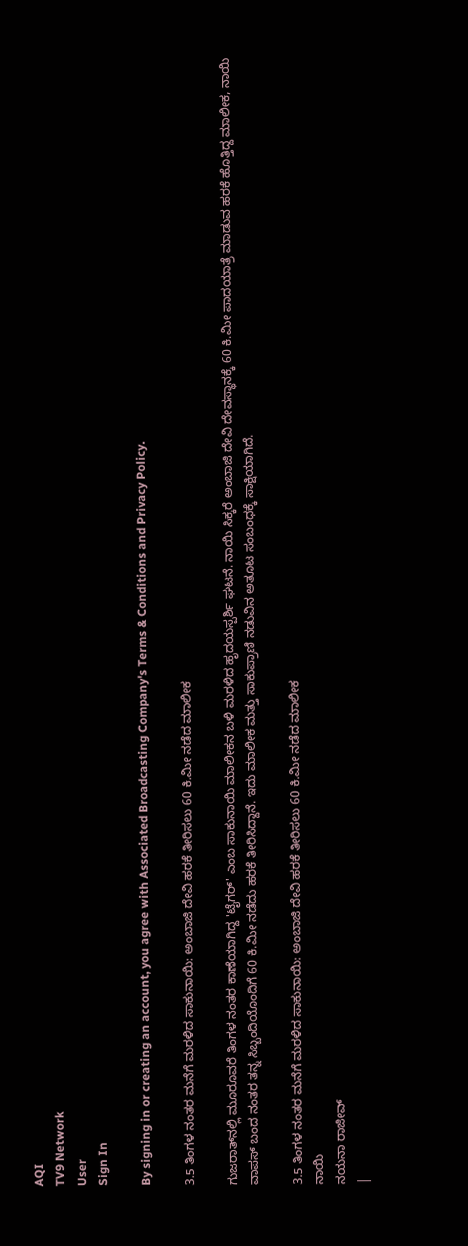AQI
TV9 Network
User
Sign In

By signing in or creating an account, you agree with Associated Broadcasting Company's Terms & Conditions and Privacy Policy.

3.5 ತಿಂಗಳ ನಂತರ ಮನೆಗೆ ಮರಳಿದ ಸಾಕುನಾಯಿ: ಅಂಬಾಜಿ ದೇವಿ ಹರಕೆ ತೀರಿಸಲು 60 ಕಿ.ಮೀ ನಡೆದ ಮಾಲೀಕ

ಗುಜರಾತ್‌ನಲ್ಲಿ ಮೂರೂವರೆ ತಿಂಗಳ ನಂತರ ಕಾಣೆಯಾಗಿದ್ದ 'ಟೈಗರ್' ಎಂಬ ಸಾಕುನಾಯಿ ಮಾಲೀಕನ ಬಳಿ ಮರಳಿದ ಹೃದಯಸ್ಪರ್ಶಿ ಘಟನೆ. ನಾಯಿ ಸಿಕ್ಕರೆ ಅಂಬಾಜಿ ದೇವಿ ದೇವಸ್ಥಾನಕ್ಕೆ 60 ಕಿ.ಮೀ ಪಾದಯಾತ್ರೆ ಮಾಡುವ ಹರಕೆ ಹೊತ್ತಿದ್ದ ಮಾಲೀಕ, ನಾಯಿ ವಾಪಸ್ ಬಂದ ನಂತರ ತನ್ನ ಸಿಬ್ಬಂದಿಯೊಂದಿಗೆ 60 ಕಿ.ಮೀ ನಡೆದು ಹರಕೆ ತೀರಿಸಿದ್ದಾನೆ. ಇದು ಮಾಲೀಕ ಮತ್ತು ಸಾಕುಪ್ರಾಣಿ ನಡುವಿನ ಅತೂಟ ಸಂಬಂಧಕ್ಕೆ ಸಾಕ್ಷಿಯಾಗಿದೆ.

3.5 ತಿಂಗಳ ನಂತರ ಮನೆಗೆ ಮರಳಿದ ಸಾಕುನಾಯಿ: ಅಂಬಾಜಿ ದೇವಿ ಹರಕೆ ತೀರಿಸಲು 60 ಕಿ.ಮೀ ನಡೆದ ಮಾಲೀಕ
ನಾಯಿ
ನಯನಾ ರಾಜೀವ್
|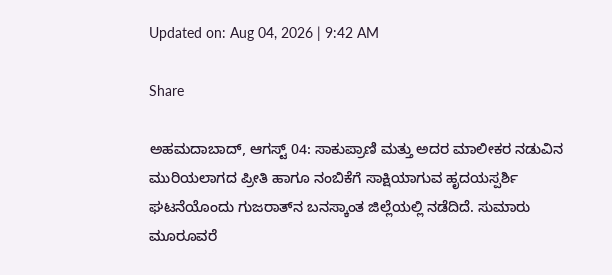Updated on: Aug 04, 2026 | 9:42 AM

Share

ಅಹಮದಾಬಾದ್, ಆಗಸ್ಟ್ 04: ಸಾಕುಪ್ರಾಣಿ ಮತ್ತು ಅದರ ಮಾಲೀಕರ ನಡುವಿನ ಮುರಿಯಲಾಗದ ಪ್ರೀತಿ ಹಾಗೂ ನಂಬಿಕೆಗೆ ಸಾಕ್ಷಿಯಾಗುವ ಹೃದಯಸ್ಪರ್ಶಿ ಘಟನೆಯೊಂದು ಗುಜರಾತ್‌ನ ಬನಸ್ಕಾಂತ ಜಿಲ್ಲೆಯಲ್ಲಿ ನಡೆದಿದೆ. ಸುಮಾರು ಮೂರೂವರೆ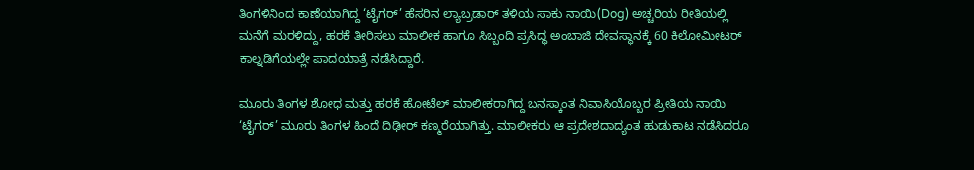ತಿಂಗಳಿನಿಂದ ಕಾಣೆಯಾಗಿದ್ದ ‘ಟೈಗರ್’ ಹೆಸರಿನ ಲ್ಯಾಬ್ರಡಾರ್ ತಳಿಯ ಸಾಕು ನಾಯಿ(Dog) ಅಚ್ಚರಿಯ ರೀತಿಯಲ್ಲಿ ಮನೆಗೆ ಮರಳಿದ್ದು, ಹರಕೆ ತೀರಿಸಲು ಮಾಲೀಕ ಹಾಗೂ ಸಿಬ್ಬಂದಿ ಪ್ರಸಿದ್ಧ ಅಂಬಾಜಿ ದೇವಸ್ಥಾನಕ್ಕೆ 60 ಕಿಲೋಮೀಟರ್ ಕಾಲ್ನಡಿಗೆಯಲ್ಲೇ ಪಾದಯಾತ್ರೆ ನಡೆಸಿದ್ದಾರೆ.

ಮೂರು ತಿಂಗಳ ಶೋಧ ಮತ್ತು ಹರಕೆ ಹೋಟೆಲ್ ಮಾಲೀಕರಾಗಿದ್ದ ಬನಸ್ಕಾಂತ ನಿವಾಸಿಯೊಬ್ಬರ ಪ್ರೀತಿಯ ನಾಯಿ ‘ಟೈಗರ್’ ಮೂರು ತಿಂಗಳ ಹಿಂದೆ ದಿಢೀರ್ ಕಣ್ಮರೆಯಾಗಿತ್ತು. ಮಾಲೀಕರು ಆ ಪ್ರದೇಶದಾದ್ಯಂತ ಹುಡುಕಾಟ ನಡೆಸಿದರೂ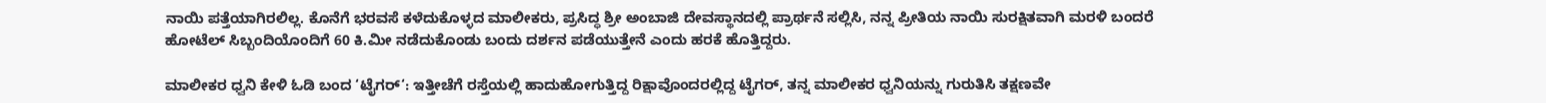ನಾಯಿ ಪತ್ತೆಯಾಗಿರಲಿಲ್ಲ. ಕೊನೆಗೆ ಭರವಸೆ ಕಳೆದುಕೊಳ್ಳದ ಮಾಲೀಕರು, ಪ್ರಸಿದ್ಧ ಶ್ರೀ ಅಂಬಾಜಿ ದೇವಸ್ಥಾನದಲ್ಲಿ ಪ್ರಾರ್ಥನೆ ಸಲ್ಲಿಸಿ, ನನ್ನ ಪ್ರೀತಿಯ ನಾಯಿ ಸುರಕ್ಷಿತವಾಗಿ ಮರಳಿ ಬಂದರೆ ಹೋಟೆಲ್ ಸಿಬ್ಬಂದಿಯೊಂದಿಗೆ 60 ಕಿ.ಮೀ ನಡೆದುಕೊಂಡು ಬಂದು ದರ್ಶನ ಪಡೆಯುತ್ತೇನೆ ಎಂದು ಹರಕೆ ಹೊತ್ತಿದ್ದರು.

ಮಾಲೀಕರ ಧ್ವನಿ ಕೇಳಿ ಓಡಿ ಬಂದ ‘ಟೈಗರ್‘: ಇತ್ತೀಚೆಗೆ ರಸ್ತೆಯಲ್ಲಿ ಹಾದುಹೋಗುತ್ತಿದ್ದ ರಿಕ್ಷಾವೊಂದರಲ್ಲಿದ್ದ ಟೈಗರ್, ತನ್ನ ಮಾಲೀಕರ ಧ್ವನಿಯನ್ನು ಗುರುತಿಸಿ ತಕ್ಷಣವೇ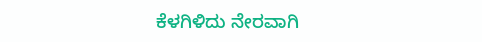ಕೆಳಗಿಳಿದು ನೇರವಾಗಿ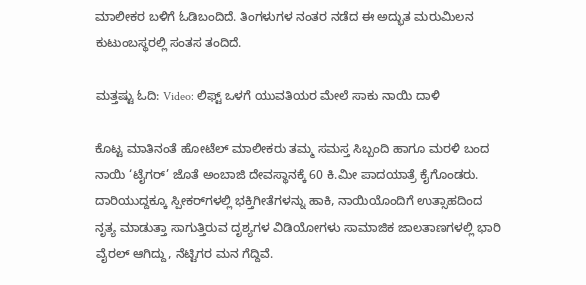ಮಾಲೀಕರ ಬಳಿಗೆ ಓಡಿಬಂದಿದೆ. ತಿಂಗಳುಗಳ ನಂತರ ನಡೆದ ಈ ಅದ್ಭುತ ಮರುಮಿಲನ ಕುಟುಂಬಸ್ಥರಲ್ಲಿ ಸಂತಸ ತಂದಿದೆ.

ಮತ್ತಷ್ಟು ಓದಿ: Video: ಲಿಫ್ಟ್ ಒಳಗೆ ಯುವತಿಯರ ಮೇಲೆ ಸಾಕು ನಾಯಿ ದಾಳಿ

ಕೊಟ್ಟ ಮಾತಿನಂತೆ ಹೋಟೆಲ್ ಮಾಲೀಕರು ತಮ್ಮ ಸಮಸ್ತ ಸಿಬ್ಬಂದಿ ಹಾಗೂ ಮರಳಿ ಬಂದ ನಾಯಿ ‘ಟೈಗರ್’ ಜೊತೆ ಅಂಬಾಜಿ ದೇವಸ್ಥಾನಕ್ಕೆ 60 ಕಿ.ಮೀ ಪಾದಯಾತ್ರೆ ಕೈಗೊಂಡರು. ದಾರಿಯುದ್ದಕ್ಕೂ ಸ್ಪೀಕರ್‌ಗಳಲ್ಲಿ ಭಕ್ತಿಗೀತೆಗಳನ್ನು ಹಾಕಿ, ನಾಯಿಯೊಂದಿಗೆ ಉತ್ಸಾಹದಿಂದ ನೃತ್ಯ ಮಾಡುತ್ತಾ ಸಾಗುತ್ತಿರುವ ದೃಶ್ಯಗಳ ವಿಡಿಯೋಗಳು ಸಾಮಾಜಿಕ ಜಾಲತಾಣಗಳಲ್ಲಿ ಭಾರಿ ವೈರಲ್ ಆಗಿದ್ದು, ನೆಟ್ಟಿಗರ ಮನ ಗೆದ್ದಿವೆ.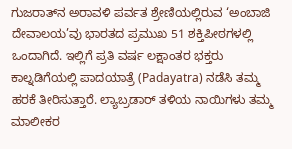ಗುಜರಾತ್‌ನ ಅರಾವಳಿ ಪರ್ವತ ಶ್ರೇಣಿಯಲ್ಲಿರುವ ‘ಅಂಬಾಜಿ ದೇವಾಲಯ’ವು ಭಾರತದ ಪ್ರಮುಖ 51 ಶಕ್ತಿಪೀಠಗಳಲ್ಲಿ ಒಂದಾಗಿದೆ. ಇಲ್ಲಿಗೆ ಪ್ರತಿ ವರ್ಷ ಲಕ್ಷಾಂತರ ಭಕ್ತರು ಕಾಲ್ನಡಿಗೆಯಲ್ಲಿ ಪಾದಯಾತ್ರೆ (Padayatra) ನಡೆಸಿ ತಮ್ಮ ಹರಕೆ ತೀರಿಸುತ್ತಾರೆ. ಲ್ಯಾಬ್ರಡಾರ್ ತಳಿಯ ನಾಯಿಗಳು ತಮ್ಮ ಮಾಲೀಕರ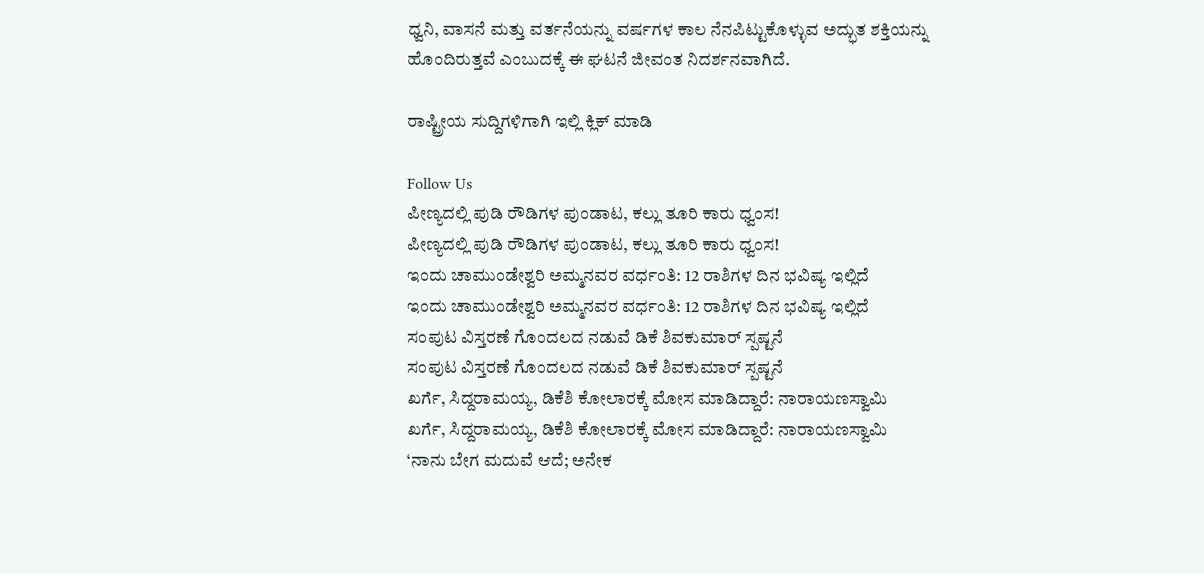ಧ್ವನಿ, ವಾಸನೆ ಮತ್ತು ವರ್ತನೆಯನ್ನು ವರ್ಷಗಳ ಕಾಲ ನೆನಪಿಟ್ಟುಕೊಳ್ಳುವ ಅದ್ಭುತ ಶಕ್ತಿಯನ್ನು ಹೊಂದಿರುತ್ತವೆ ಎಂಬುದಕ್ಕೆ ಈ ಘಟನೆ ಜೀವಂತ ನಿದರ್ಶನವಾಗಿದೆ.

ರಾಷ್ಟ್ರೀಯ ಸುದ್ದಿಗಳಿಗಾಗಿ ಇಲ್ಲಿ ಕ್ಲಿಕ್ ಮಾಡಿ

Follow Us
ಪೀಣ್ಯದಲ್ಲಿ ಪುಡಿ ರೌಡಿಗಳ ಪುಂಡಾಟ, ಕಲ್ಲು ತೂರಿ ಕಾರು ಧ್ವಂಸ!
ಪೀಣ್ಯದಲ್ಲಿ ಪುಡಿ ರೌಡಿಗಳ ಪುಂಡಾಟ, ಕಲ್ಲು ತೂರಿ ಕಾರು ಧ್ವಂಸ!
ಇಂದು ಚಾಮುಂಡೇಶ್ವರಿ ಅಮ್ಮನವರ ವರ್ಧಂತಿ: 12 ರಾಶಿಗಳ ದಿನ ಭವಿಷ್ಯ ಇಲ್ಲಿದೆ
ಇಂದು ಚಾಮುಂಡೇಶ್ವರಿ ಅಮ್ಮನವರ ವರ್ಧಂತಿ: 12 ರಾಶಿಗಳ ದಿನ ಭವಿಷ್ಯ ಇಲ್ಲಿದೆ
ಸಂಪುಟ ವಿಸ್ತರಣೆ ಗೊಂದಲದ ನಡುವೆ ಡಿಕೆ ಶಿವಕುಮಾರ್ ಸ್ಪಷ್ಟನೆ
ಸಂಪುಟ ವಿಸ್ತರಣೆ ಗೊಂದಲದ ನಡುವೆ ಡಿಕೆ ಶಿವಕುಮಾರ್ ಸ್ಪಷ್ಟನೆ
ಖರ್ಗೆ, ಸಿದ್ದರಾಮಯ್ಯ, ಡಿಕೆಶಿ ಕೋಲಾರಕ್ಕೆ ಮೋಸ ಮಾಡಿದ್ದಾರೆ: ನಾರಾಯಣಸ್ವಾಮಿ
ಖರ್ಗೆ, ಸಿದ್ದರಾಮಯ್ಯ, ಡಿಕೆಶಿ ಕೋಲಾರಕ್ಕೆ ಮೋಸ ಮಾಡಿದ್ದಾರೆ: ನಾರಾಯಣಸ್ವಾಮಿ
‘ನಾನು ಬೇಗ ಮದುವೆ ಆದೆ; ಅನೇಕ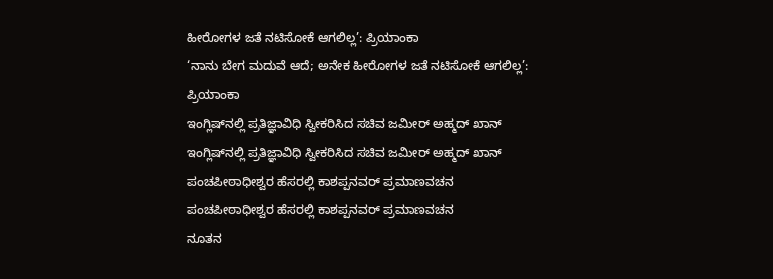ಹೀರೋಗಳ ಜತೆ ನಟಿಸೋಕೆ ಆಗಲಿಲ್ಲ’: ಪ್ರಿಯಾಂಕಾ
‘ನಾನು ಬೇಗ ಮದುವೆ ಆದೆ; ಅನೇಕ ಹೀರೋಗಳ ಜತೆ ನಟಿಸೋಕೆ ಆಗಲಿಲ್ಲ’: ಪ್ರಿಯಾಂಕಾ
ಇಂಗ್ಲಿಷ್‌ನಲ್ಲಿ ಪ್ರತಿಜ್ಞಾವಿಧಿ ಸ್ವೀಕರಿಸಿದ ಸಚಿವ ಜಮೀರ್ ಅಹ್ಮದ್ ಖಾನ್
ಇಂಗ್ಲಿಷ್‌ನಲ್ಲಿ ಪ್ರತಿಜ್ಞಾವಿಧಿ ಸ್ವೀಕರಿಸಿದ ಸಚಿವ ಜಮೀರ್ ಅಹ್ಮದ್ ಖಾನ್
ಪಂಚಪೀಠಾಧೀಶ್ವರ ಹೆಸರಲ್ಲಿ ಕಾಶಪ್ಪನವರ್ ಪ್ರಮಾಣವಚನ
ಪಂಚಪೀಠಾಧೀಶ್ವರ ಹೆಸರಲ್ಲಿ ಕಾಶಪ್ಪನವರ್ ಪ್ರಮಾಣವಚನ
ನೂತನ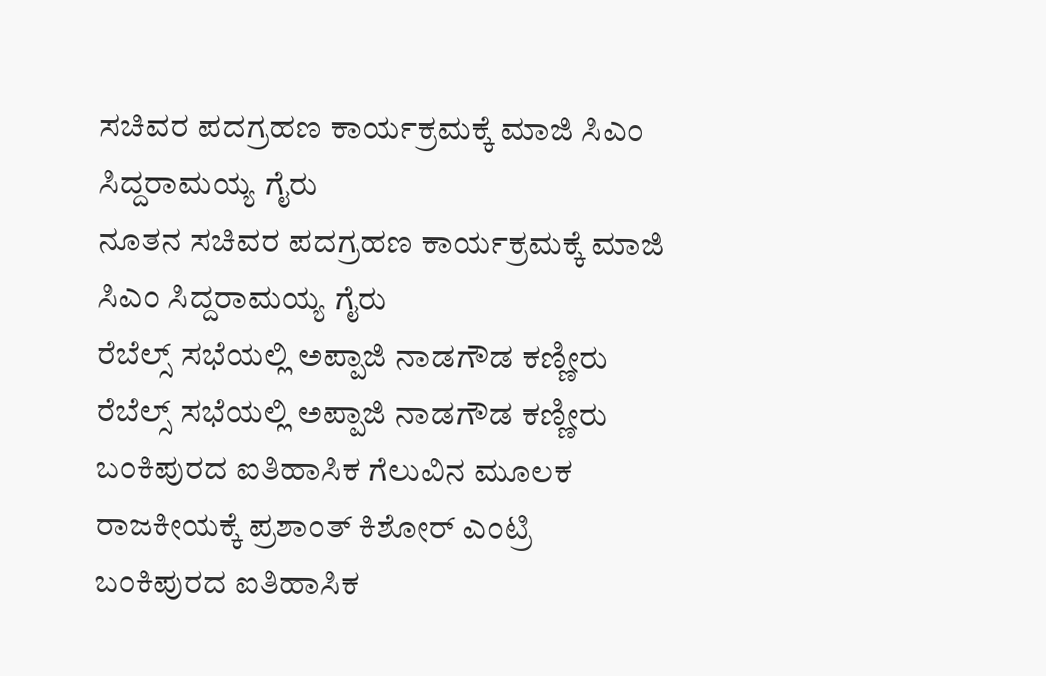ಸಚಿವರ ಪದಗ್ರಹಣ ಕಾರ್ಯಕ್ರಮಕ್ಕೆ ಮಾಜಿ ಸಿಎಂ ಸಿದ್ದರಾಮಯ್ಯ ಗೈರು
ನೂತನ ಸಚಿವರ ಪದಗ್ರಹಣ ಕಾರ್ಯಕ್ರಮಕ್ಕೆ ಮಾಜಿ ಸಿಎಂ ಸಿದ್ದರಾಮಯ್ಯ ಗೈರು
ರೆಬೆಲ್ಸ್ ಸಭೆಯಲ್ಲಿ ಅಪ್ಪಾಜಿ ನಾಡಗೌಡ ಕಣ್ಣೀರು
ರೆಬೆಲ್ಸ್ ಸಭೆಯಲ್ಲಿ ಅಪ್ಪಾಜಿ ನಾಡಗೌಡ ಕಣ್ಣೀರು
ಬಂಕಿಪುರದ ಐತಿಹಾಸಿಕ ಗೆಲುವಿನ ಮೂಲಕ ರಾಜಕೀಯಕ್ಕೆ ಪ್ರಶಾಂತ್ ಕಿಶೋರ್ ಎಂಟ್ರಿ
ಬಂಕಿಪುರದ ಐತಿಹಾಸಿಕ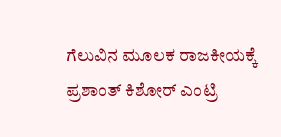ಗೆಲುವಿನ ಮೂಲಕ ರಾಜಕೀಯಕ್ಕೆ ಪ್ರಶಾಂತ್ ಕಿಶೋರ್ ಎಂಟ್ರಿ